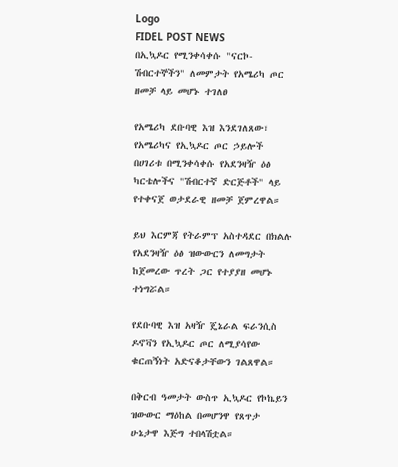Logo
FIDEL POST NEWS
በኢኳዶር የሚንቀሳቀሱ "ናርኮ-ሽብርተኞችን" ለመምታት የአሜሪካ ጦር ዘመቻ ላይ መሆኑ ተገለፀ

የአሜሪካ ደቡባዊ እዝ እንደገለጸው፣ የአሜሪካና የኢኳዶር ጦር ኃይሎች በሀገሪቱ በሚንቀሳቀሱ የአደንዛዥ ዕፅ ካርቴሎችና "ሽብርተኛ ድርጅቶች" ላይ የተቀናጀ ወታደራዊ ዘመቻ ጀምረዋል።

ይህ እርምጃ የትራምፕ አስተዳደር በክልሉ የአደንዛዥ ዕፅ ዝውውርን ለመግታት ከጀመረው ጥረት ጋር የተያያዘ መሆኑ ተነግሯል።

የደቡባዊ እዝ አዛዥ ጄኔራል ፍራንሲስ ዶኖቫን የኢኳዶር ጦር ለሚያሳየው ቁርጠኝነት አድናቆታቸውን ገልጸዋል።

በቅርብ ዓመታት ውስጥ ኢኳዶር የኮኬይን ዝውውር ማዕከል በመሆንዋ የጸጥታ ሁኔታዋ እጅግ ተበላሽቷል።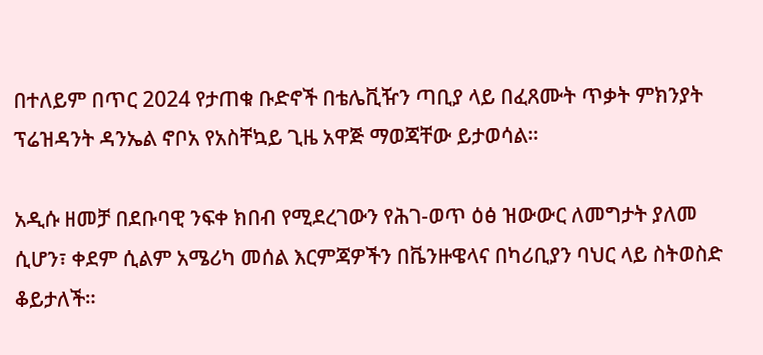በተለይም በጥር 2024 የታጠቁ ቡድኖች በቴሌቪዥን ጣቢያ ላይ በፈጸሙት ጥቃት ምክንያት ፕሬዝዳንት ዳንኤል ኖቦአ የአስቸኳይ ጊዜ አዋጅ ማወጃቸው ይታወሳል።

አዲሱ ዘመቻ በደቡባዊ ንፍቀ ክበብ የሚደረገውን የሕገ-ወጥ ዕፅ ዝውውር ለመግታት ያለመ ሲሆን፣ ቀደም ሲልም አሜሪካ መሰል እርምጃዎችን በቬንዙዌላና በካሪቢያን ባህር ላይ ስትወስድ ቆይታለች።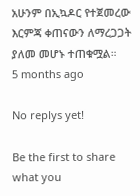አሁንም በኢኳዶር የተጀመረው እርምጃ ቀጠናውን ለማረጋጋት ያለመ መሆኑ ተጠቁሟል።
5 months ago

No replys yet!

Be the first to share what you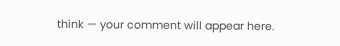think — your comment will appear here.